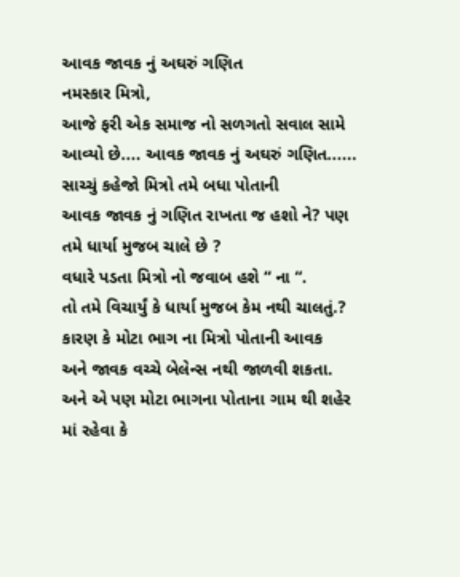આવક જાવક નું અઘરું ગણિત
નમસ્કાર મિત્રો,
આજે ફરી એક સમાજ નો સળગતો સવાલ સામે
આવ્યો છે.... આવક જાવક નું અઘરું ગણિત......
સાચ્ચું કહેજો મિત્રો તમે બધા પોતાની
આવક જાવક નું ગણિત રાખતા જ હશો ને? પણ તમે ધાર્યા મુજબ ચાલે છે ?
વધારે પડતા મિત્રો નો જવાબ હશે “ ના “.
તો તમે વિચાર્યું કે ધાર્યા મુજબ કેમ નથી ચાલતું.?
કારણ કે મોટા ભાગ ના મિત્રો પોતાની આવક
અને જાવક વચ્ચે બેલેન્સ નથી જાળવી શકતા. અને એ પણ મોટા ભાગના પોતાના ગામ થી શહેર
માં રહેવા કે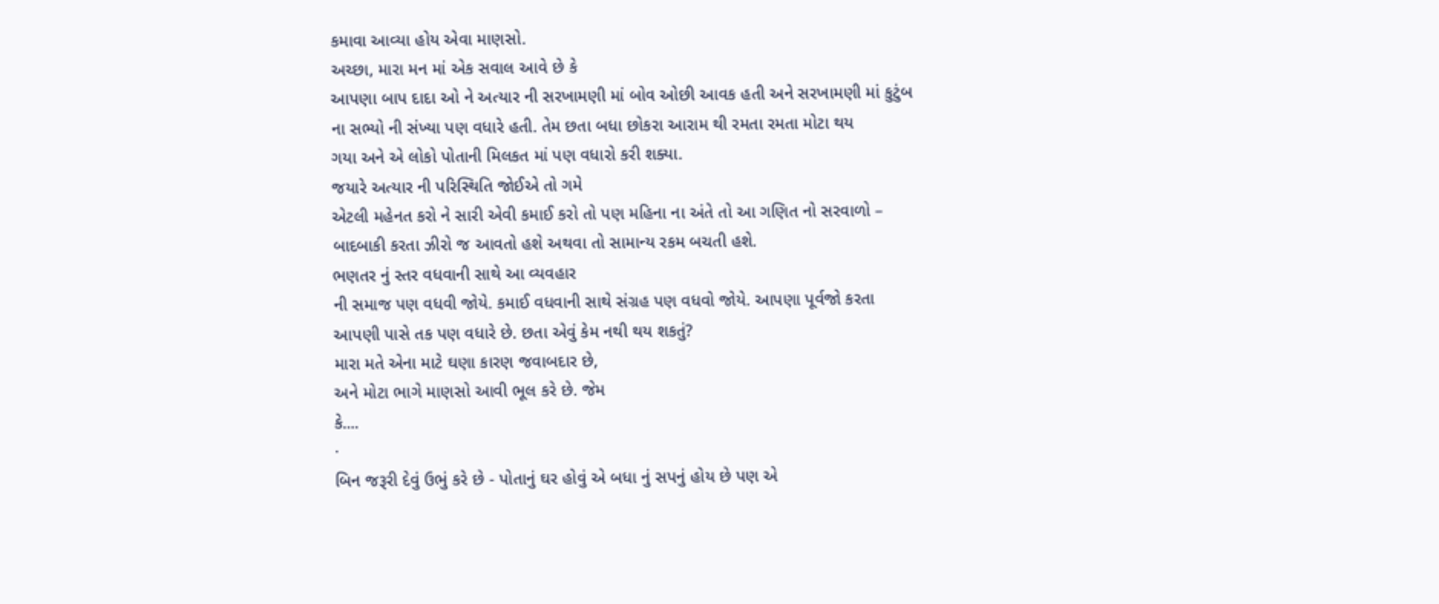કમાવા આવ્યા હોય એવા માણસો.
અચ્છા, મારા મન માં એક સવાલ આવે છે કે
આપણા બાપ દાદા ઓ ને અત્યાર ની સરખામણી માં બોવ ઓછી આવક હતી અને સરખામણી માં કુટુંબ
ના સભ્યો ની સંખ્યા પણ વધારે હતી. તેમ છતા બધા છોકરા આરામ થી રમતા રમતા મોટા થય
ગયા અને એ લોકો પોતાની મિલકત માં પણ વધારો કરી શક્યા.
જયારે અત્યાર ની પરિસ્થિતિ જોઈએ તો ગમે
એટલી મહેનત કરો ને સારી એવી કમાઈ કરો તો પણ મહિના ના અંતે તો આ ગણિત નો સરવાળો –
બાદબાકી કરતા ઝીરો જ આવતો હશે અથવા તો સામાન્ય રકમ બચતી હશે.
ભણતર નું સ્તર વધવાની સાથે આ વ્યવહાર
ની સમાજ પણ વધવી જોયે. કમાઈ વધવાની સાથે સંગ્રહ પણ વધવો જોયે. આપણા પૂર્વજો કરતા
આપણી પાસે તક પણ વધારે છે. છતા એવું કેમ નથી થય શકતું?
મારા મતે એના માટે ઘણા કારણ જવાબદાર છે,
અને મોટા ભાગે માણસો આવી ભૂલ કરે છે. જેમ
કે....
·
બિન જરૂરી દેવું ઉભું કરે છે - પોતાનું ઘર હોવું એ બધા નું સપનું હોય છે પણ એ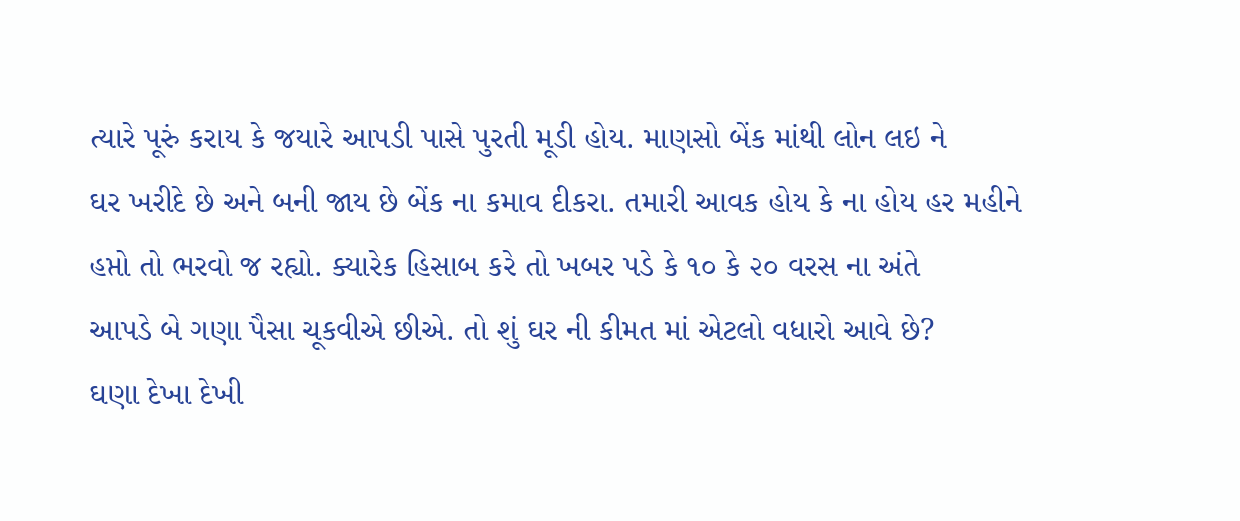ત્યારે પૂરું કરાય કે જયારે આપડી પાસે પુરતી મૂડી હોય. માણસો બેંક માંથી લોન લઇ ને
ઘર ખરીદે છે અને બની જાય છે બેંક ના કમાવ દીકરા. તમારી આવક હોય કે ના હોય હર મહીને
હપ્તો તો ભરવો જ રહ્યો. ક્યારેક હિસાબ કરે તો ખબર પડે કે ૧૦ કે ૨૦ વરસ ના અંતે
આપડે બે ગણા પૈસા ચૂકવીએ છીએ. તો શું ઘર ની કીમત માં એટલો વધારો આવે છે?
ઘણા દેખા દેખી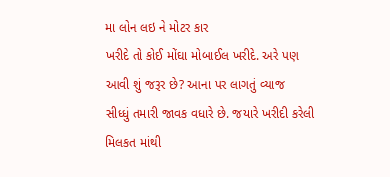મા લોન લઇ ને મોટર કાર
ખરીદે તો કોઈ મોંઘા મોબાઈલ ખરીદે. અરે પણ આવી શું જરૂર છે? આના પર લાગતું વ્યાજ
સીધ્ધું તમારી જાવક વધારે છે. જયારે ખરીદી કરેલી મિલકત માંથી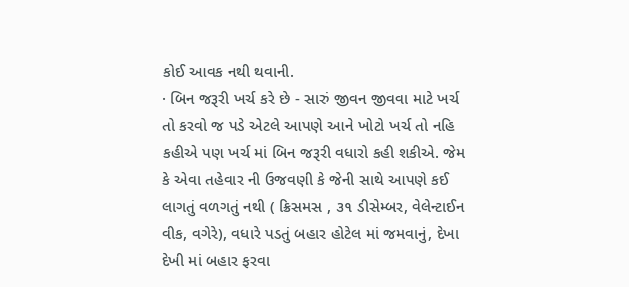કોઈ આવક નથી થવાની.
· બિન જરૂરી ખર્ચ કરે છે - સારું જીવન જીવવા માટે ખર્ચ તો કરવો જ પડે એટલે આપણે આને ખોટો ખર્ચ તો નહિ કહીએ પણ ખર્ચ માં બિન જરૂરી વધારો કહી શકીએ. જેમ કે એવા તહેવાર ની ઉજવણી કે જેની સાથે આપણે કઈ લાગતું વળગતું નથી ( ક્રિસમસ , ૩૧ ડીસેમ્બર, વેલેન્ટાઈન વીક, વગેરે), વધારે પડતું બહાર હોટેલ માં જમવાનું, દેખા દેખી માં બહાર ફરવા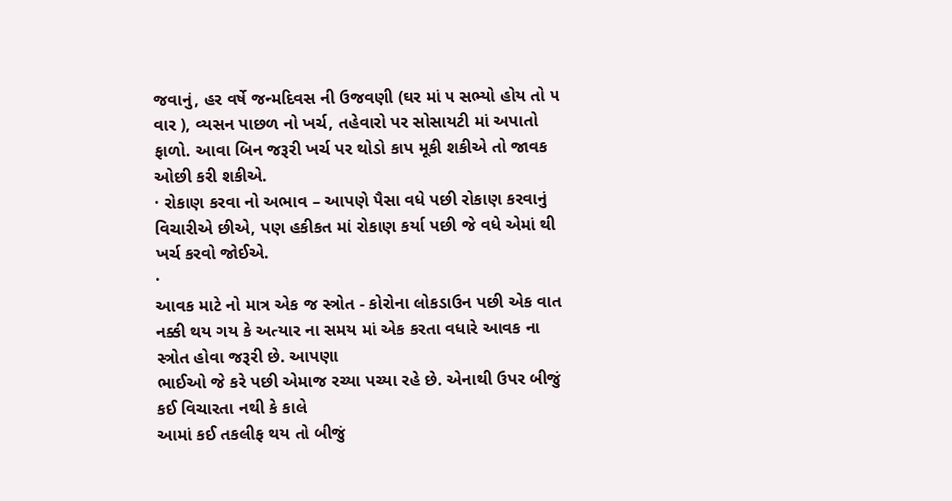જવાનું, હર વર્ષે જન્મદિવસ ની ઉજવણી (ઘર માં ૫ સભ્યો હોય તો ૫ વાર ), વ્યસન પાછળ નો ખર્ચ, તહેવારો પર સોસાયટી માં અપાતો ફાળો. આવા બિન જરૂરી ખર્ચ પર થોડો કાપ મૂકી શકીએ તો જાવક ઓછી કરી શકીએ.
· રોકાણ કરવા નો અભાવ – આપણે પૈસા વધે પછી રોકાણ કરવાનું વિચારીએ છીએ, પણ હકીકત માં રોકાણ કર્યા પછી જે વધે એમાં થી ખર્ચ કરવો જોઈએ.
·
આવક માટે નો માત્ર એક જ સ્ત્રોત - કોરોના લોકડાઉન પછી એક વાત
નક્કી થય ગય કે અત્યાર ના સમય માં એક કરતા વધારે આવક ના સ્ત્રોત હોવા જરૂરી છે. આપણા
ભાઈઓ જે કરે પછી એમાજ રચ્યા પચ્યા રહે છે. એનાથી ઉપર બીજું કઈ વિચારતા નથી કે કાલે
આમાં કઈ તકલીફ થય તો બીજું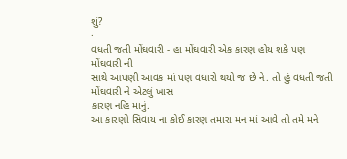શું?
·
વધતી જતી મોંઘવારી - હા મોંઘવારી એક કારણ હોય શકે પણ મોંઘવારી ની
સાથે આપણી આવક માં પણ વધારો થયો જ છે ને. તો હું વધતી જતી મોંઘવારી ને એટલું ખાસ
કારણ નહિ માનું.
આ કારણો સિવાય ના કોઈ કારણ તમારા મન માં આવે તો તમે મને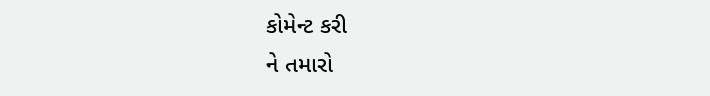કોમેન્ટ કરી
ને તમારો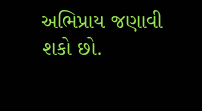અભિપ્રાય જણાવી શકો છો.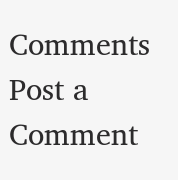Comments
Post a Comment